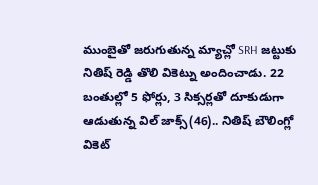ముంబైతో జరుగుతున్న మ్యాచ్లో SRH జట్టుకు నితిష్ రెడ్డి తొలి వికెట్ను అందించాడు. 22 బంతుల్లో 5 ఫోర్లు, 3 సిక్సర్లతో దూకుడుగా ఆడుతున్న విల్ జాక్స్(46).. నితిష్ బౌలింగ్లో వికెట్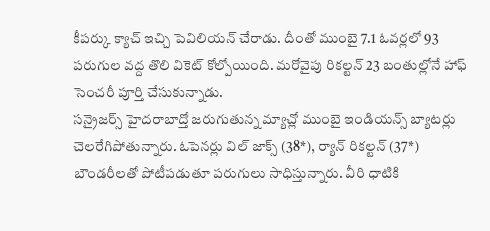కీపర్కు క్యాచ్ ఇచ్చి పెవిలియన్ చేరాడు. దీంతో ముంబై 7.1 ఓవర్లలో 93 పరుగుల వద్ద తొలి వికెట్ కోల్పోయింది. మరోవైపు రికల్టన్ 23 బంతుల్లోనే హాఫ్ సెంచరీ పూర్తి చేసుకున్నాడు.
సన్రైజర్స్ హైదరాబాద్తో జరుగుతున్న మ్యాచ్లో ముంబై ఇండియన్స్ బ్యాటర్లు చెలరేగిపోతున్నారు. ఓపెనర్లు విల్ జాక్స్ (38*), ర్యాన్ రికల్టన్ (37*) బౌండరీలతో పోటీపడుతూ పరుగులు సాధిస్తున్నారు. వీరి ధాటికి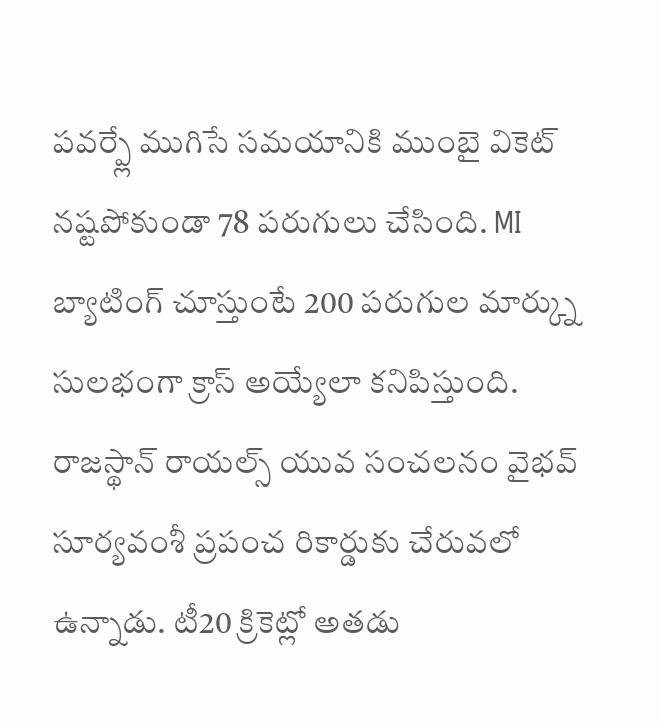పవర్ప్లే ముగిసే సమయానికి ముంబై వికెట్ నష్టపోకుండా 78 పరుగులు చేసింది. MI బ్యాటింగ్ చూస్తుంటే 200 పరుగుల మార్క్ను సులభంగా క్రాస్ అయ్యేలా కనిపిస్తుంది.
రాజస్థాన్ రాయల్స్ యువ సంచలనం వైభవ్ సూర్యవంశీ ప్రపంచ రికార్డుకు చేరువలో ఉన్నాడు. టీ20 క్రికెట్లో అతడు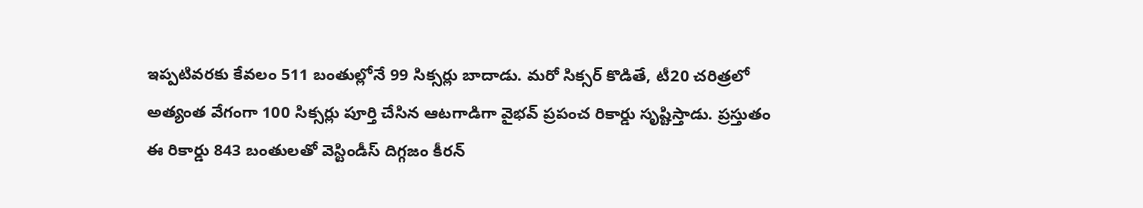ఇప్పటివరకు కేవలం 511 బంతుల్లోనే 99 సిక్సర్లు బాదాడు. మరో సిక్సర్ కొడితే, టీ20 చరిత్రలో అత్యంత వేగంగా 100 సిక్సర్లు పూర్తి చేసిన ఆటగాడిగా వైభవ్ ప్రపంచ రికార్డు సృష్టిస్తాడు. ప్రస్తుతం ఈ రికార్డు 843 బంతులతో వెస్టిండీస్ దిగ్గజం కీరన్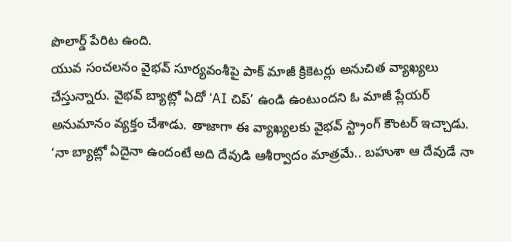పొలార్డ్ పేరిట ఉంది.
యువ సంచలనం వైభవ్ సూర్యవంశీపై పాక్ మాజీ క్రికెటర్లు అనుచిత వ్యాఖ్యలు చేస్తున్నారు. వైభవ్ బ్యాట్లో ఏదో ‘AI చిప్’ ఉండి ఉంటుందని ఓ మాజీ ప్లేయర్ అనుమానం వ్యక్తం చేశాడు. తాజాగా ఈ వ్యాఖ్యలకు వైభవ్ స్ట్రాంగ్ కౌంటర్ ఇచ్చాడు. ‘నా బ్యాట్లో ఏదైనా ఉందంటే అది దేవుడి ఆశీర్వాదం మాత్రమే.. బహుశా ఆ దేవుడే నా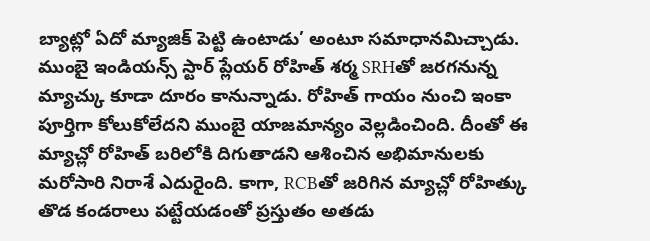బ్యాట్లో ఏదో మ్యాజిక్ పెట్టి ఉంటాడు’ అంటూ సమాధానమిచ్చాడు.
ముంబై ఇండియన్స్ స్టార్ ప్లేయర్ రోహిత్ శర్మ SRHతో జరగనున్న మ్యాచ్కు కూడా దూరం కానున్నాడు. రోహిత్ గాయం నుంచి ఇంకా పూర్తిగా కోలుకోలేదని ముంబై యాజమాన్యం వెల్లడించింది. దీంతో ఈ మ్యాచ్లో రోహిత్ బరిలోకి దిగుతాడని ఆశించిన అభిమానులకు మరోసారి నిరాశే ఎదురైంది. కాగా, RCBతో జరిగిన మ్యాచ్లో రోహిత్కు తొడ కండరాలు పట్టేయడంతో ప్రస్తుతం అతడు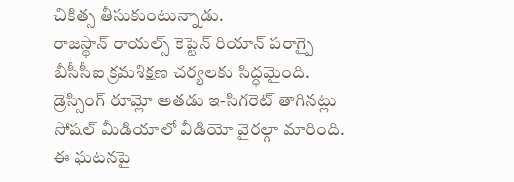చికిత్స తీసుకుంటున్నాడు.
రాజస్థాన్ రాయల్స్ కెప్టెన్ రియాన్ పరాగ్పై బీసీసీఐ క్రమశిక్షణ చర్యలకు సిద్ధమైంది. డ్రెస్సింగ్ రూమ్లో అతడు ఇ-సిగరెట్ తాగినట్లు సోషల్ మీడియాలో వీడియో వైరల్గా మారింది. ఈ ఘటనపై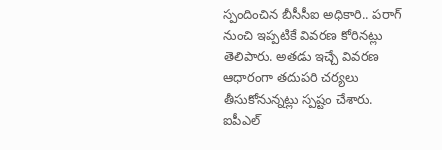స్పందించిన బీసీసీఐ అధికారి.. పరాగ్ నుంచి ఇప్పటికే వివరణ కోరినట్లు తెలిపారు. అతడు ఇచ్చే వివరణ ఆధారంగా తదుపరి చర్యలు తీసుకోనున్నట్లు స్పష్టం చేశారు.
ఐపీఎల్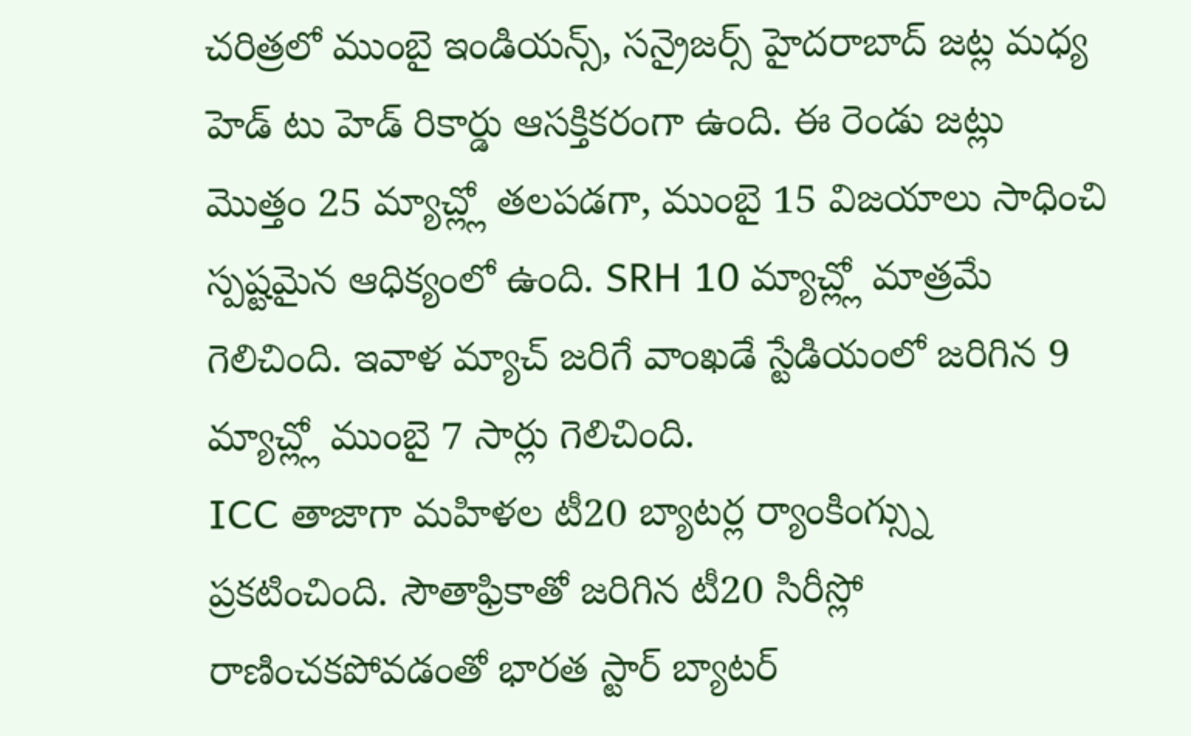చరిత్రలో ముంబై ఇండియన్స్, సన్రైజర్స్ హైదరాబాద్ జట్ల మధ్య హెడ్ టు హెడ్ రికార్డు ఆసక్తికరంగా ఉంది. ఈ రెండు జట్లు మొత్తం 25 మ్యాచ్ల్లో తలపడగా, ముంబై 15 విజయాలు సాధించి స్పష్టమైన ఆధిక్యంలో ఉంది. SRH 10 మ్యాచ్ల్లో మాత్రమే గెలిచింది. ఇవాళ మ్యాచ్ జరిగే వాంఖడే స్టేడియంలో జరిగిన 9 మ్యాచ్ల్లో ముంబై 7 సార్లు గెలిచింది.
ICC తాజాగా మహిళల టీ20 బ్యాటర్ల ర్యాంకింగ్స్ను ప్రకటించింది. సౌతాఫ్రికాతో జరిగిన టీ20 సిరీస్లో రాణించకపోవడంతో భారత స్టార్ బ్యాటర్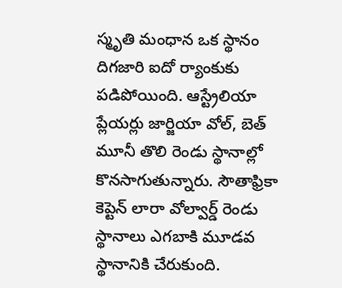స్మృతి మంధాన ఒక స్థానం దిగజారి ఐదో ర్యాంకుకు పడిపోయింది. ఆస్ట్రేలియా ప్లేయర్లు జార్జియా వోల్, బెత్ మూనీ తొలి రెండు స్థానాల్లో కొనసాగుతున్నారు. సౌతాఫ్రికా కెప్టెన్ లారా వోల్వార్డ్ రెండు స్థానాలు ఎగబాకి మూడవ స్థానానికి చేరుకుంది.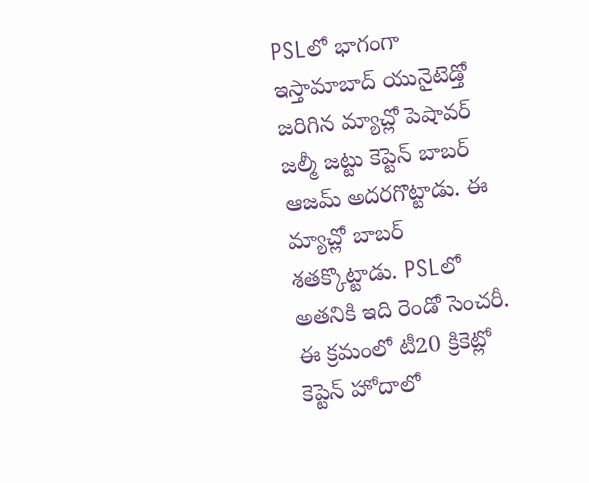PSLలో భాగంగా ఇస్తామాబాద్ యునైటెడ్తో జరిగిన మ్యాచ్లో పెషావర్ జల్మీ జట్టు కెప్టెన్ బాబర్ ఆజమ్ అదరగొట్టాడు. ఈ మ్యాచ్లో బాబర్ శతక్కొట్టాడు. PSLలో అతనికి ఇది రెండో సెంచరీ. ఈ క్రమంలో టీ20 క్రికెట్లో కెప్టెన్ హోదాలో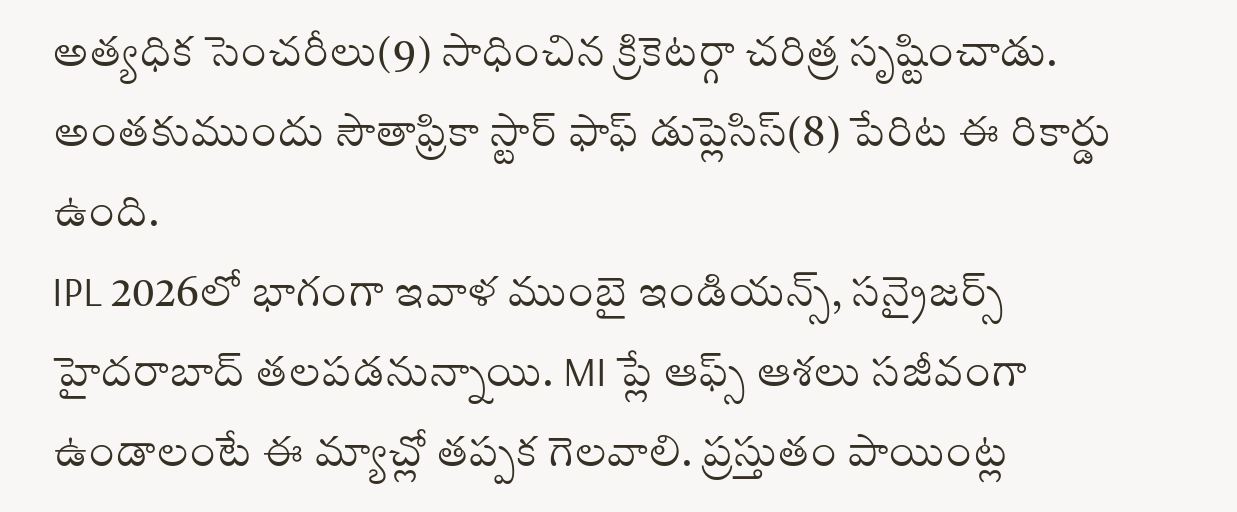అత్యధిక సెంచరీలు(9) సాధించిన క్రికెటర్గా చరిత్ర సృష్టించాడు. అంతకుముందు సౌతాఫ్రికా స్టార్ ఫాఫ్ డుప్లెసిస్(8) పేరిట ఈ రికార్డు ఉంది.
IPL 2026లో భాగంగా ఇవాళ ముంబై ఇండియన్స్, సన్రైజర్స్ హైదరాబాద్ తలపడనున్నాయి. MI ప్లే ఆఫ్స్ ఆశలు సజీవంగా ఉండాలంటే ఈ మ్యాచ్లో తప్పక గెలవాలి. ప్రస్తుతం పాయింట్ల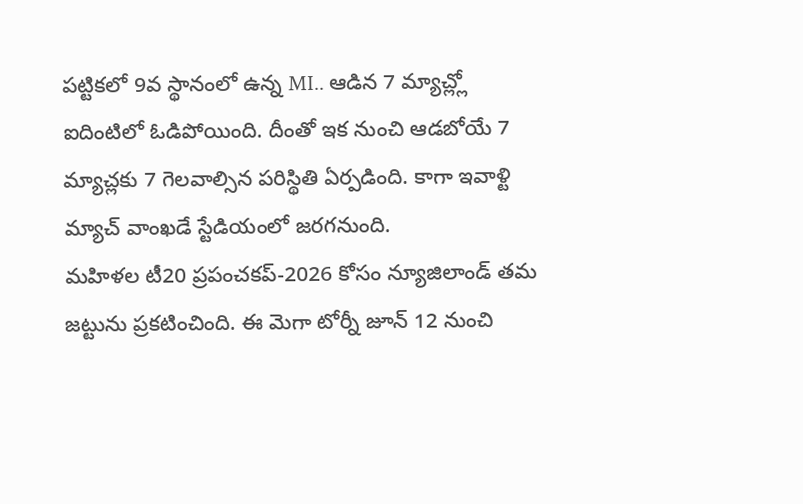పట్టికలో 9వ స్థానంలో ఉన్న MI.. ఆడిన 7 మ్యాచ్ల్లో ఐదింటిలో ఓడిపోయింది. దీంతో ఇక నుంచి ఆడబోయే 7 మ్యాచ్లకు 7 గెలవాల్సిన పరిస్థితి ఏర్పడింది. కాగా ఇవాళ్టి మ్యాచ్ వాంఖడే స్టేడియంలో జరగనుంది.
మహిళల టీ20 ప్రపంచకప్-2026 కోసం న్యూజిలాండ్ తమ జట్టును ప్రకటించింది. ఈ మెగా టోర్నీ జూన్ 12 నుంచి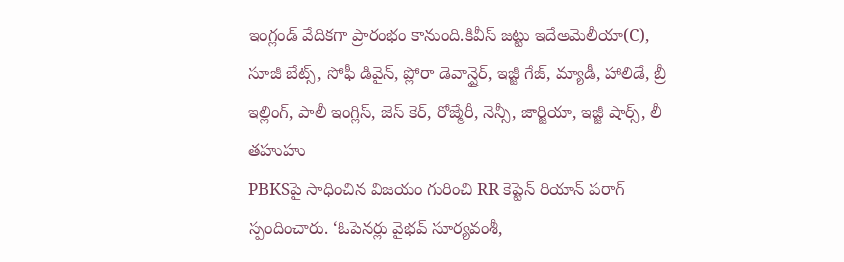ఇంగ్లండ్ వేదికగా ప్రారంభం కానుంది.కివీస్ జట్టు ఇదేఅమెలీయా(C), సూజీ బేట్స్, సోఫీ డివైన్, ప్లోరా డెవాన్షైర్, ఇజ్జీ గేజ్, మ్యాడీ, హాలిడే, బ్రీ ఇల్లింగ్, పాలీ ఇంగ్లిస్, జెస్ కెర్, రోజ్మేరీ, నెన్సీ, జార్జియా, ఇజ్జీ షార్స్, లీ తహుహు
PBKSపై సాధించిన విజయం గురించి RR కెప్టెన్ రియాన్ పరాగ్ స్పందించారు. ‘ఓపెనర్లు వైభవ్ సూర్యవంశీ,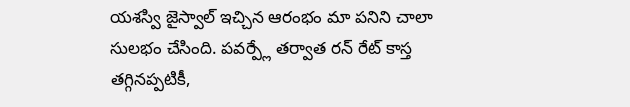యశస్వి జైస్వాల్ ఇచ్చిన ఆరంభం మా పనిని చాలా సులభం చేసింది. పవర్ప్లే తర్వాత రన్ రేట్ కాస్త తగ్గినప్పటికీ,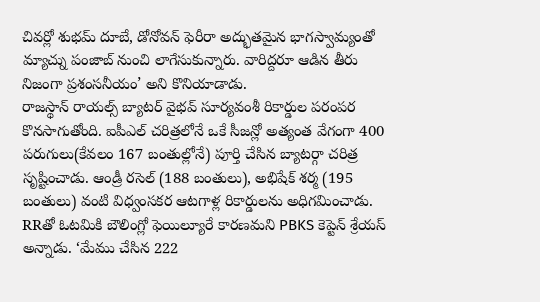చివర్లో శుభమ్ దూబే, డోనోవన్ ఫెరీరా అద్భుతమైన భాగస్వామ్యంతో మ్యాచ్ను పంజాబ్ నుంచి లాగేసుకున్నారు. వారిద్దరూ ఆడిన తీరు నిజంగా ప్రశంసనీయం’ అని కొనియాడాడు.
రాజస్థాన్ రాయల్స్ బ్యాటర్ వైభవ్ సూర్యవంశీ రికార్డుల పరంపర కొనసాగుతోంది. ఐపీఎల్ చరిత్రలోనే ఒకే సీజన్లో అత్యంత వేగంగా 400 పరుగులు(కేవలం 167 బంతుల్లోనే) పూర్తి చేసిన బ్యాటర్గా చరిత్ర సృష్టించాడు. ఆండ్రీ రసెల్ (188 బంతులు), అభిషేక్ శర్మ (195 బంతులు) వంటి విధ్వంసకర ఆటగాళ్ల రికార్డులను అధిగమించాడు.
RRతో ఓటమికి బౌలింగ్లో ఫెయిల్యూరే కారణమని PBKS కెప్టెన్ శ్రేయస్ అన్నాడు. ‘మేము చేసిన 222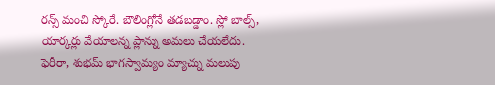రన్స్ మంచి స్కోరే. బౌలింగ్లోనే తడబడ్డాం. స్లో బాల్స్, యార్కర్లు వేయాలన్న ప్లాన్ను అమలు చేయలేదు. ఫెరీరా, శుభమ్ భాగస్వామ్యం మ్యాచ్ను మలుపు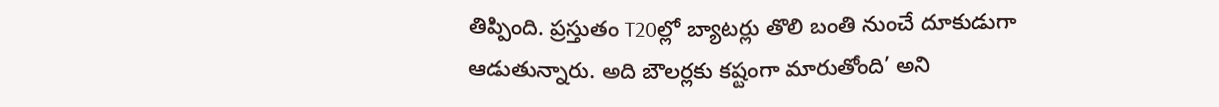తిప్పింది. ప్రస్తుతం T20ల్లో బ్యాటర్లు తొలి బంతి నుంచే దూకుడుగా ఆడుతున్నారు. అది బౌలర్లకు కష్టంగా మారుతోంది’ అని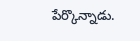పేర్కొన్నాడు.